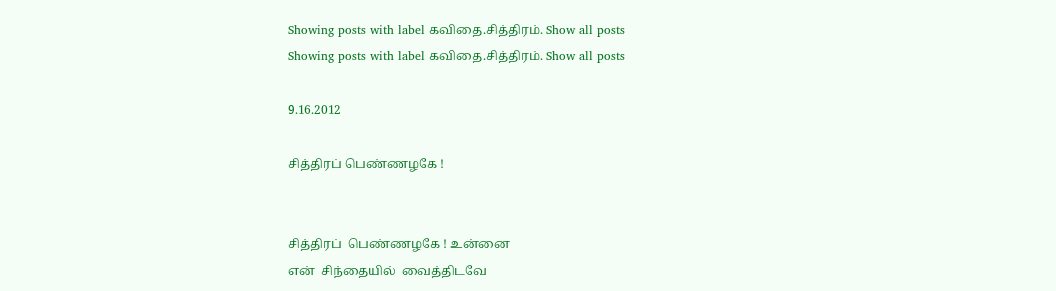Showing posts with label கவிதை.சித்திரம். Show all posts
Showing posts with label கவிதை.சித்திரம். Show all posts

9.16.2012

சித்திரப் பெண்ணழகே !


சித்திரப்  பெண்ணழகே ! உன்னை
என்  சிந்தையில்  வைத்திடவே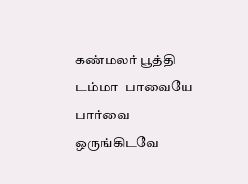கண்மலர் பூத்தி டம்மா  பாவையே
பார்வை  ஒருங்கிடவே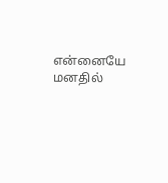என்னையே  மனதில்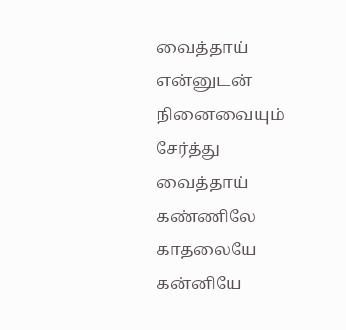வைத்தாய்
என்னுடன்  நினைவையும்
சேர்த்து  வைத்தாய்
கண்ணிலே  காதலையே  கன்னியே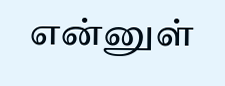என்னுள்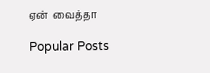ஏன்  வைத்தா

Popular Posts